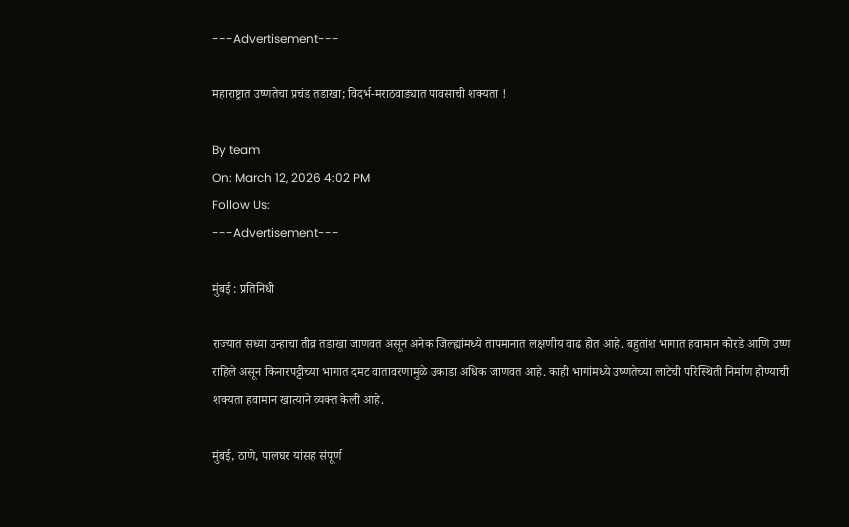---Advertisement---

महाराष्ट्रात उष्णतेचा प्रचंड तडाखा; विदर्भ-मराठवाड्यात पावसाची शक्यता !

By team
On: March 12, 2026 4:02 PM
Follow Us:
---Advertisement---

मुंबई : प्रतिनिधी

राज्यात सध्या उन्हाचा तीव्र तडाखा जाणवत असून अनेक जिल्ह्यांमध्ये तापमानात लक्षणीय वाढ होत आहे. बहुतांश भागात हवामान कोरडे आणि उष्ण राहिले असून किनारपट्टीच्या भागात दमट वातावरणामुळे उकाडा अधिक जाणवत आहे. काही भागांमध्ये उष्णतेच्या लाटेची परिस्थिती निर्माण होण्याची शक्यता हवामान खात्याने व्यक्त केली आहे.

मुंबई, ठाणे, पालघर यांसह संपूर्ण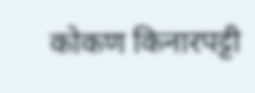कोकण किनारपट्टी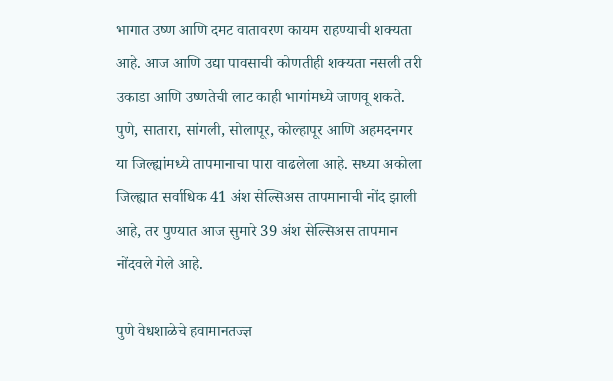भागात उष्ण आणि दमट वातावरण कायम राहण्याची शक्यता आहे. आज आणि उद्या पावसाची कोणतीही शक्यता नसली तरी उकाडा आणि उष्णतेची लाट काही भागांमध्ये जाणवू शकते. पुणे, सातारा, सांगली, सोलापूर, कोल्हापूर आणि अहमदनगर या जिल्ह्यांमध्ये तापमानाचा पारा वाढलेला आहे. सध्या अकोला जिल्ह्यात सर्वाधिक 41 अंश सेल्सिअस तापमानाची नोंद झाली आहे, तर पुण्यात आज सुमारे 39 अंश सेल्सिअस तापमान नोंदवले गेले आहे.

पुणे वेधशाळेचे हवामानतज्ज्ञ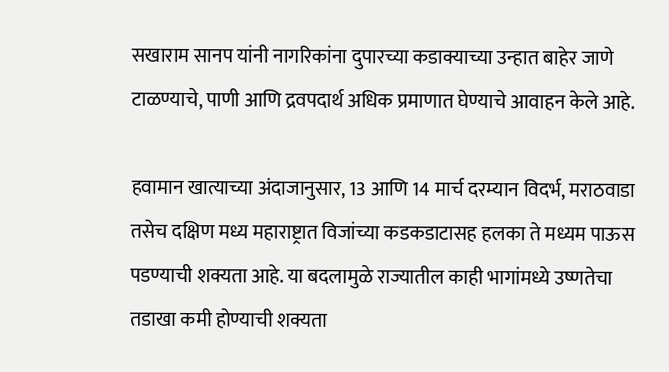सखाराम सानप यांनी नागरिकांना दुपारच्या कडाक्याच्या उन्हात बाहेर जाणे टाळण्याचे, पाणी आणि द्रवपदार्थ अधिक प्रमाणात घेण्याचे आवाहन केले आहे.

हवामान खात्याच्या अंदाजानुसार, 13 आणि 14 मार्च दरम्यान विदर्भ, मराठवाडा तसेच दक्षिण मध्य महाराष्ट्रात विजांच्या कडकडाटासह हलका ते मध्यम पाऊस पडण्याची शक्यता आहे. या बदलामुळे राज्यातील काही भागांमध्ये उष्णतेचा तडाखा कमी होण्याची शक्यता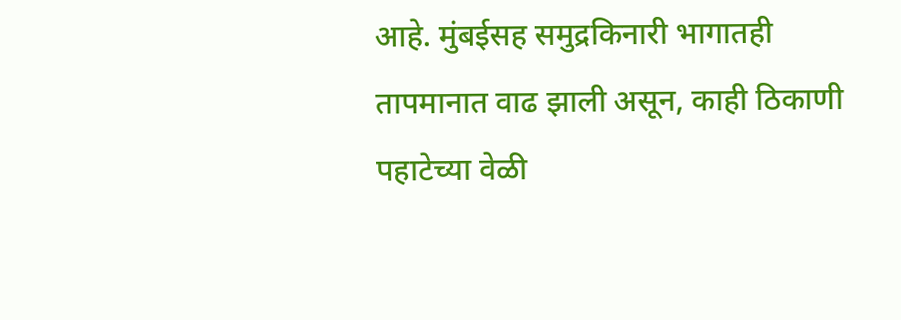आहे. मुंबईसह समुद्रकिनारी भागातही तापमानात वाढ झाली असून, काही ठिकाणी पहाटेच्या वेळी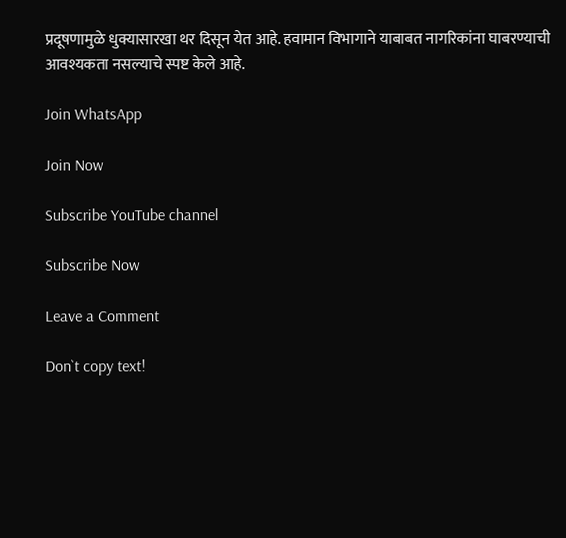प्रदूषणामुळे धुक्यासारखा थर दिसून येत आहे. हवामान विभागाने याबाबत नागरिकांना घाबरण्याची आवश्यकता नसल्याचे स्पष्ट केले आहे.

Join WhatsApp

Join Now

Subscribe YouTube channel

Subscribe Now

Leave a Comment

Don`t copy text!